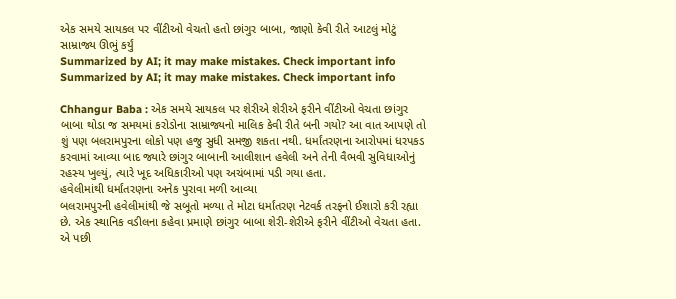એક સમયે સાયકલ પર વીંટીઓ વેચતો હતો છાંગુર બાબા, જાણો કેવી રીતે આટલું મોટું સામ્રાજ્ય ઊભું કર્યું
Summarized by AI; it may make mistakes. Check important info
Summarized by AI; it may make mistakes. Check important info

Chhangur Baba : એક સમયે સાયકલ પર શેરીએ શેરીએ ફરીને વીંટીઓ વેચતા છાંગુર બાબા થોડા જ સમયમાં કરોડોના સામ્રાજ્યનો માલિક કેવી રીતે બની ગયો? આ વાત આપણે તો શું પણ બલરામપુરના લોકો પણ હજુ સુધી સમજી શકતા નથી. ધર્માંતરણના આરોપમાં ધરપકડ કરવામાં આવ્યા બાદ જ્યારે છાંગુર બાબાની આલીશાન હવેલી અને તેની વૈભવી સુવિધાઓનું રહસ્ય ખુલ્યું, ત્યારે ખૂદ અધિકારીઓ પણ અચંબામાં પડી ગયા હતા.
હવેલીમાંથી ધર્માંતરણના અનેક પુરાવા મળી આવ્યા
બલરામપુરની હવેલીમાંથી જે સબૂતો મળ્યા તે મોટા ધર્માંતરણ નેટવર્ક તરફનો ઈશારો કરી રહ્યા છે. એક સ્થાનિક વડીલના કહેવા પ્રમાણે છાંગુર બાબા શેરી-શેરીએ ફરીને વીંટીઓ વેચતા હતા. એ પછી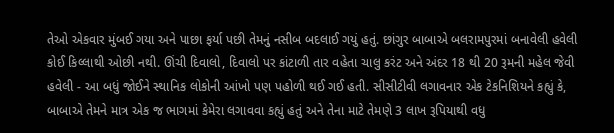તેઓ એકવાર મુંબઈ ગયા અને પાછા ફર્યા પછી તેમનું નસીબ બદલાઈ ગયું હતું. છાંગુર બાબાએ બલરામપુરમાં બનાવેલી હવેલી કોઈ કિલ્લાથી ઓછી નથી. ઊંચી દિવાલો, દિવાલો પર કાંટાળી તાર વહેતા ચાલુ કરંટ અને અંદર 18 થી 20 રૂમની મહેલ જેવી હવેલી - આ બધું જોઈને સ્થાનિક લોકોની આંખો પણ પહોળી થઈ ગઈ હતી. સીસીટીવી લગાવનાર એક ટેકનિશિયને કહ્યું કે, બાબાએ તેમને માત્ર એક જ ભાગમાં કેમેરા લગાવવા કહ્યું હતું અને તેના માટે તેમણે 3 લાખ રૂપિયાથી વધુ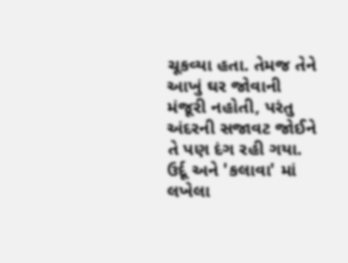ચૂકવ્યા હતા. તેમજ તેને આખું ઘર જોવાની મંજૂરી નહોતી, પરંતુ અંદરની સજાવટ જોઈને તે પણ દંગ રહી ગયા.
ઉર્દૂ અને 'કલાવા' માં લખેલા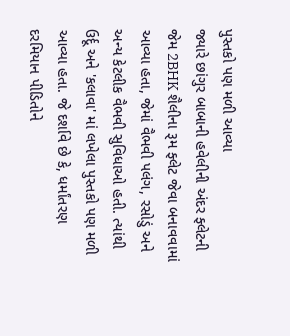પુસ્તકો પણ મળી આવ્યા
જ્યારે છાંગુર બાબાની હવેલીની અંદર ફ્લેટની જેમ 2BHK શૈલીના રૂમ ફ્લેટ જેવા બનાવવામાં આવ્યા હતા, જેમાં વૈભવી પલંગ, રસોડું અને અન્ય કેટલીક વૈભવી સુવિધાઓ હતી. ત્યાંથી ઉર્દૂ અને 'કલાવા' માં લખેલા પુસ્તકો પણ મળી આવ્યા હતા. જે દર્શાવે છે કે, ધર્માંતરણ દરમિયાન પીડિતોને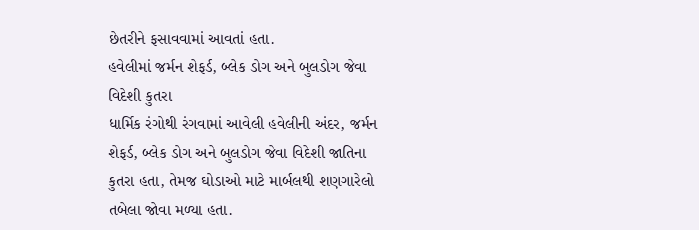છેતરીને ફસાવવામાં આવતાં હતા.
હવેલીમાં જર્મન શેફર્ડ, બ્લેક ડોગ અને બુલડોગ જેવા વિદેશી કુતરા
ધાર્મિક રંગોથી રંગવામાં આવેલી હવેલીની અંદર, જર્મન શેફર્ડ, બ્લેક ડોગ અને બુલડોગ જેવા વિદેશી જાતિના કુતરા હતા, તેમજ ઘોડાઓ માટે માર્બલથી શણગારેલો તબેલા જોવા મળ્યા હતા.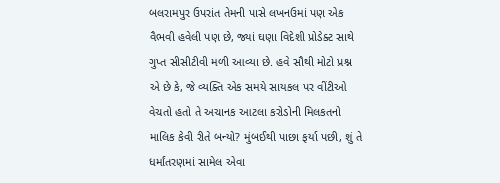બલરામપુર ઉપરાંત તેમની પાસે લખનઉમાં પણ એક વૈભવી હવેલી પણ છે, જ્યાં ઘણા વિદેશી પ્રોડેક્ટ સાથે ગુપ્ત સીસીટીવી મળી આવ્યા છે. હવે સૌથી મોટો પ્રશ્ન એ છે કે, જે વ્યક્તિ એક સમયે સાયકલ પર વીંટીઓ વેચતો હતો તે અચાનક આટલા કરોડોની મિલકતનો માલિક કેવી રીતે બન્યો? મુંબઈથી પાછા ફર્યા પછી, શું તે ધર્માંતરણમાં સામેલ એવા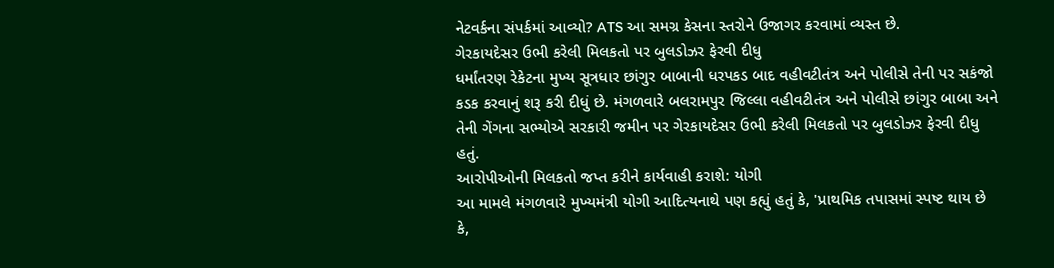નેટવર્કના સંપર્કમાં આવ્યો? ATS આ સમગ્ર કેસના સ્તરોને ઉજાગર કરવામાં વ્યસ્ત છે.
ગેરકાયદેસર ઉભી કરેલી મિલકતો પર બુલડોઝર ફેરવી દીધુ
ધર્માંતરણ રેકેટના મુખ્ય સૂત્રધાર છાંગુર બાબાની ધરપકડ બાદ વહીવટીતંત્ર અને પોલીસે તેની પર સકંજો કડક કરવાનું શરૂ કરી દીધું છે. મંગળવારે બલરામપુર જિલ્લા વહીવટીતંત્ર અને પોલીસે છાંગુર બાબા અને તેની ગેંગના સભ્યોએ સરકારી જમીન પર ગેરકાયદેસર ઉભી કરેલી મિલકતો પર બુલડોઝર ફેરવી દીધુ હતું.
આરોપીઓની મિલકતો જપ્ત કરીને કાર્યવાહી કરાશે: યોગી
આ મામલે મંગળવારે મુખ્યમંત્રી યોગી આદિત્યનાથે પણ કહ્યું હતું કે, 'પ્રાથમિક તપાસમાં સ્પષ્ટ થાય છે કે,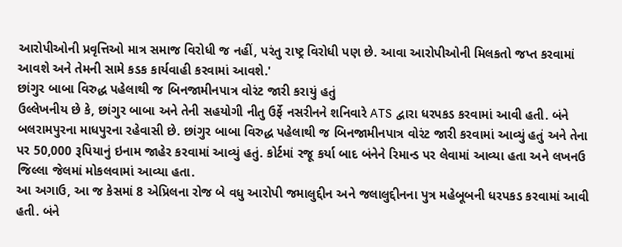આરોપીઓની પ્રવૃત્તિઓ માત્ર સમાજ વિરોધી જ નહીં, પરંતુ રાષ્ટ્ર વિરોધી પણ છે. આવા આરોપીઓની મિલકતો જપ્ત કરવામાં આવશે અને તેમની સામે કડક કાર્યવાહી કરવામાં આવશે.'
છાંગુર બાબા વિરુદ્ધ પહેલાથી જ બિનજામીનપાત્ર વોરંટ જારી કરાયું હતું
ઉલ્લેખનીય છે કે, છાંગુર બાબા અને તેની સહયોગી નીતુ ઉર્ફે નસરીનને શનિવારે ATS દ્વારા ધરપકડ કરવામાં આવી હતી. બંને બલરામપુરના માધપુરના રહેવાસી છે. છાંગુર બાબા વિરુદ્ધ પહેલાથી જ બિનજામીનપાત્ર વોરંટ જારી કરવામાં આવ્યું હતું અને તેના પર 50,000 રૂપિયાનું ઇનામ જાહેર કરવામાં આવ્યું હતું. કોર્ટમાં રજૂ કર્યા બાદ બંનેને રિમાન્ડ પર લેવામાં આવ્યા હતા અને લખનઉ જિલ્લા જેલમાં મોકલવામાં આવ્યા હતા.
આ અગાઉ, આ જ કેસમાં 8 એપ્રિલના રોજ બે વધુ આરોપી જમાલુદ્દીન અને જલાલુદ્દીનના પુત્ર મહેબૂબની ધરપકડ કરવામાં આવી હતી. બંને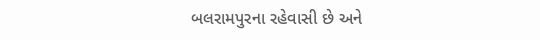બલરામપુરના રહેવાસી છે અને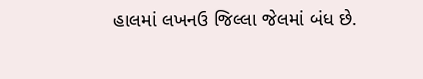હાલમાં લખનઉ જિલ્લા જેલમાં બંધ છે.